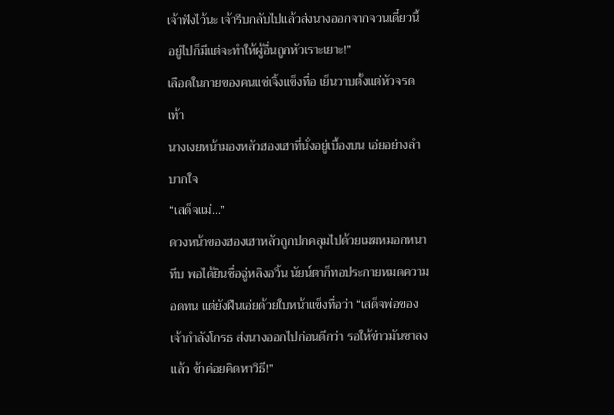เจ้าฟังไว้นะ เจ้ารีบกลับไปแล้วส่งนางออกจากจวนเดี๋ยวนี้ อยู่ไปก็มีแต่จะทำให้ผู้อื่นถูกหัวเราะเยาะ!”
เลือดในกายของคนแซ่เจิ้งแข็งทื่อ เย็นวาบตั้งแต่หัวจรดเท้า
นางเงยหน้ามองหลัวฮองเฮาที่นั่งอยู่เบื้องบน เอ่ยอย่างลำบากใจ
“เสด็จแม่…”
ดวงหน้าของฮองเฮาหลัวถูกปกคลุมไปด้วยเมฆหมอกหนาทึบ พอได้ยินชื่อฉู่หลิงอวิ้น นัยน์ตาก็ทอประกายหมดความอดทน แต่ยังฝืนเอ่ยด้วยใบหน้าแข็งทื่อว่า “เสด็จพ่อของเจ้ากำลังโกรธ ส่งนางออกไปก่อนดีกว่า รอให้ข่าวมันซาลงแล้ว ข้าค่อยคิดหาวิธี!”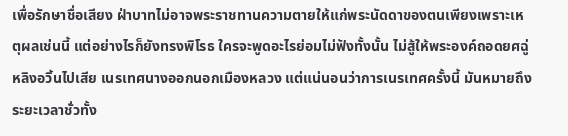เพื่อรักษาชื่อเสียง ฝ่าบาทไม่อาจพระราชทานความตายให้แก่พระนัดดาของตนเพียงเพราะเหตุผลเช่นนี้ แต่อย่างไรก็ยังทรงพิโรธ ใครจะพูดอะไรย่อมไม่ฟังทั้งนั้น ไม่สู้ให้พระองค์ถอดยศฉู่หลิงอวิ้นไปเสีย เนรเทศนางออกนอกเมืองหลวง แต่แน่นอนว่าการเนรเทศครั้งนี้ มันหมายถึงระยะเวลาชั่วทั้ง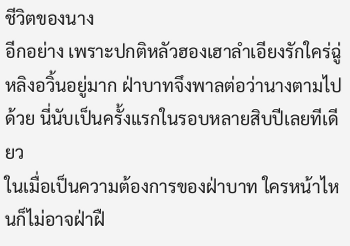ชีวิตของนาง
อีกอย่าง เพราะปกติหลัวฮองเฮาลำเอียงรักใคร่ฉู่หลิงอวิ้นอยู่มาก ฝ่าบาทจึงพาลต่อว่านางตามไปด้วย นี่นับเป็นครั้งแรกในรอบหลายสิบปีเลยทีเดียว
ในเมื่อเป็นความต้องการของฝ่าบาท ใครหน้าไหนก็ไม่อาจฝ่าฝื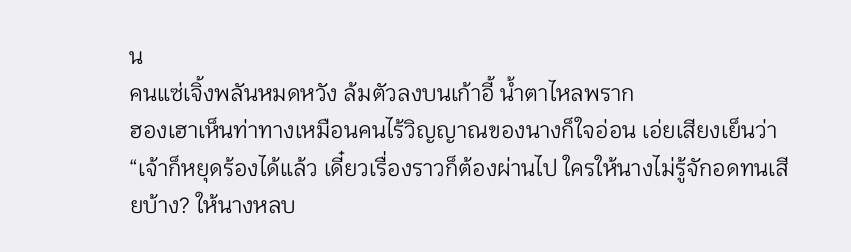น
คนแซ่เจิ้งพลันหมดหวัง ล้มตัวลงบนเก้าอี้ น้ำตาไหลพราก
ฮองเฮาเห็นท่าทางเหมือนคนไร้วิญญาณของนางก็ใจอ่อน เอ่ยเสียงเย็นว่า “เจ้าก็หยุดร้องได้แล้ว เดี๋ยวเรื่องราวก็ต้องผ่านไป ใครให้นางไม่รู้จักอดทนเสียบ้าง? ให้นางหลบ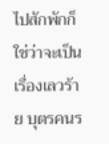ไปสักพักก็ใช่ว่าจะเป็นเรื่องเลวร้าย บุตรคนร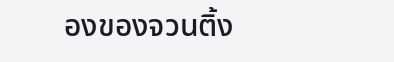องของจวนติ้ง